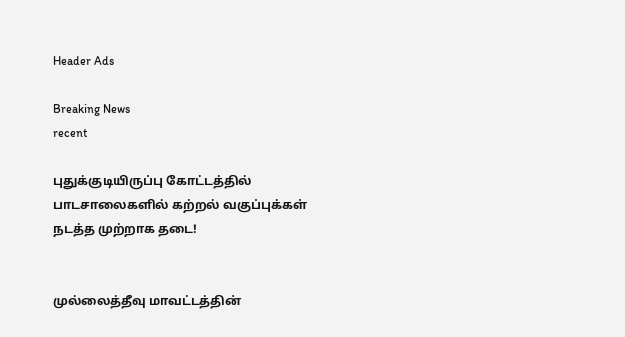Header Ads

Breaking News
recent

புதுக்குடியிருப்பு கோட்டத்தில் பாடசாலைகளில் கற்றல் வகுப்புக்கள் நடத்த முற்றாக தடை!


முல்லைத்தீவு மாவட்டத்தின்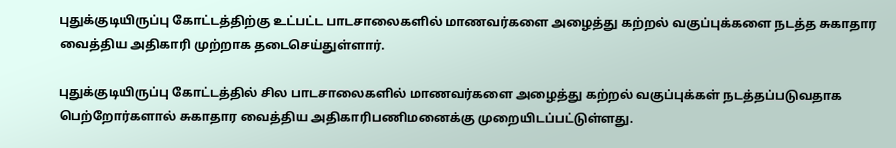புதுக்குடியிருப்பு கோட்டத்திற்கு உட்பட்ட பாடசாலைகளில் மாணவர்களை அழைத்து கற்றல் வகுப்புக்களை நடத்த சுகாதார வைத்திய அதிகாரி முற்றாக தடைசெய்துள்ளார்.

புதுக்குடியிருப்பு கோட்டத்தில் சில பாடசாலைகளில் மாணவர்களை அழைத்து கற்றல் வகுப்புக்கள் நடத்தப்படுவதாக பெற்றோர்களால் சுகாதார வைத்திய அதிகாரிபணிமனைக்கு முறையிடப்பட்டுள்ளது.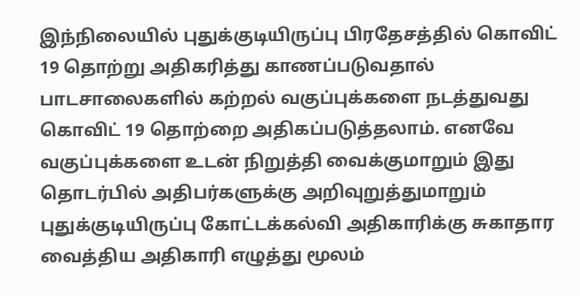இந்நிலையில் புதுக்குடியிருப்பு பிரதேசத்தில் கொவிட் 19 தொற்று அதிகரித்து காணப்படுவதால் பாடசாலைகளில் கற்றல் வகுப்புக்களை நடத்துவது கொவிட் 19 தொற்றை அதிகப்படுத்தலாம். எனவே வகுப்புக்களை உடன் நிறுத்தி வைக்குமாறும் இது தொடர்பில் அதிபர்களுக்கு அறிவுறுத்துமாறும் புதுக்குடியிருப்பு கோட்டக்கல்வி அதிகாரிக்கு சுகாதார வைத்திய அதிகாரி எழுத்து மூலம்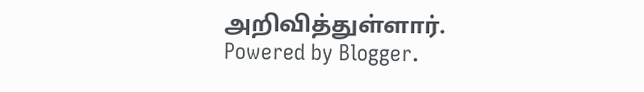அறிவித்துள்ளார்.
Powered by Blogger.